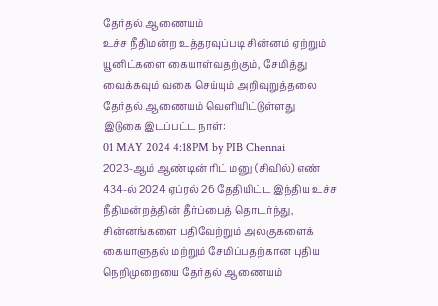தேர்தல் ஆணையம்
உச்ச நீதிமன்ற உத்தரவுப்படி சின்னம் ஏற்றும் யூனிட்களை கையாள்வதற்கும், சேமித்து வைக்கவும் வகை செய்யும் அறிவுறுத்தலை தேர்தல் ஆணையம் வெளியிட்டுள்ளது
இடுகை இடப்பட்ட நாள்:
01 MAY 2024 4:18PM by PIB Chennai
2023-ஆம் ஆண்டின் ரிட் மனு (சிவில்) எண் 434-ல் 2024 ஏப்ரல் 26 தேதியிட்ட இந்திய உச்ச நீதிமன்றத்தின் தீர்ப்பைத் தொடர்ந்து, சின்னங்களை பதிவேற்றும் அலகுகளைக் கையாளுதல் மற்றும் சேமிப்பதற்கான புதிய நெறிமுறையை தேர்தல் ஆணையம்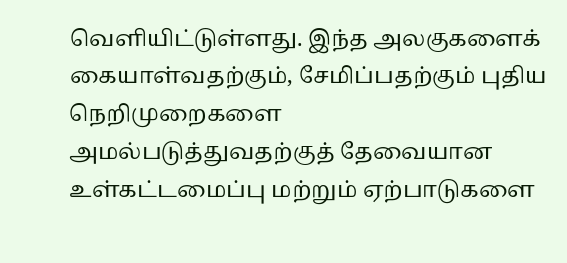வெளியிட்டுள்ளது. இந்த அலகுகளைக் கையாள்வதற்கும், சேமிப்பதற்கும் புதிய நெறிமுறைகளை அமல்படுத்துவதற்குத் தேவையான உள்கட்டமைப்பு மற்றும் ஏற்பாடுகளை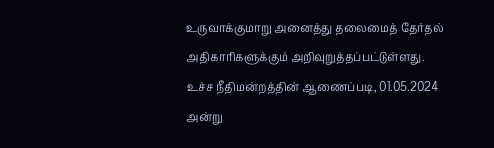உருவாக்குமாறு அனைத்து தலைமைத் தேர்தல் அதிகாரிகளுக்கும் அறிவுறுத்தப்பட்டுள்ளது.
உச்ச நீதிமன்றத்தின் ஆணைப்படி, 01.05.2024 அன்று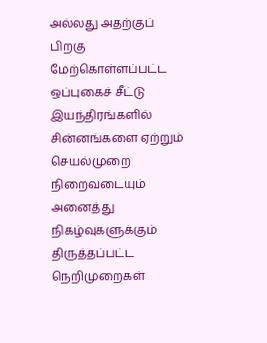அல்லது அதற்குப் பிறகு மேற்கொள்ளப்பட்ட ஒப்புகைச் சீட்டு இயந்திரங்களில் சின்னங்களை ஏற்றும் செயல்முறை நிறைவடையும் அனைத்து நிகழ்வுகளுக்கும் திருத்தப்பட்ட நெறிமுறைகள்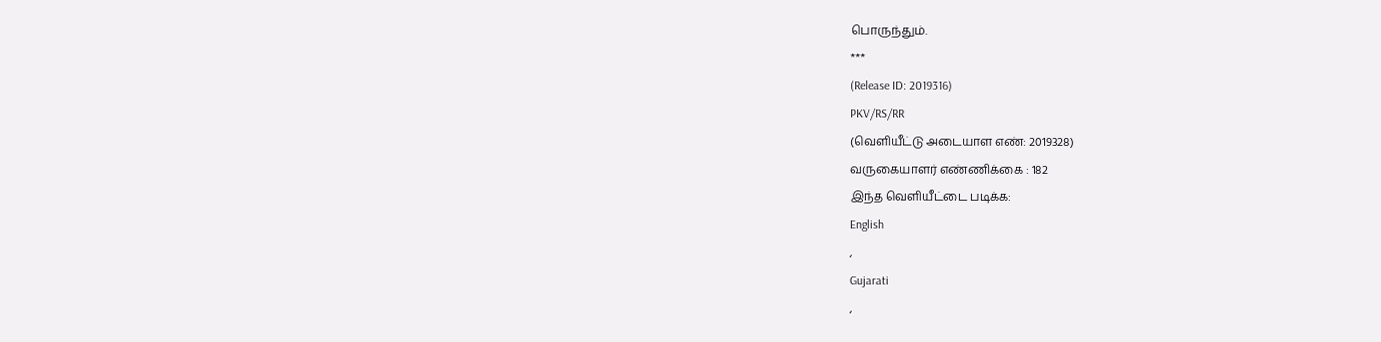பொருந்தும்.
***
(Release ID: 2019316)
PKV/RS/RR
(வெளியீட்டு அடையாள எண்: 2019328)
வருகையாளர் எண்ணிக்கை : 182
இந்த வெளியீட்டை படிக்க:
English
,
Gujarati
,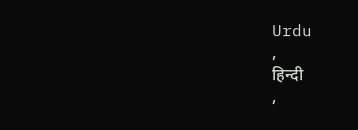Urdu
,
हिन्दी
,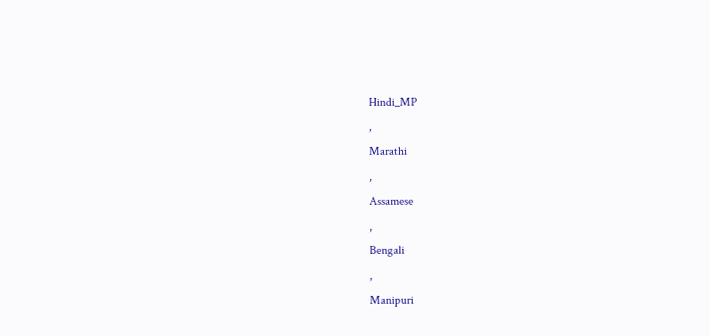Hindi_MP
,
Marathi
,
Assamese
,
Bengali
,
Manipuri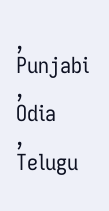,
Punjabi
,
Odia
,
Telugu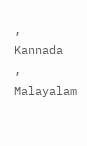,
Kannada
,
Malayalam